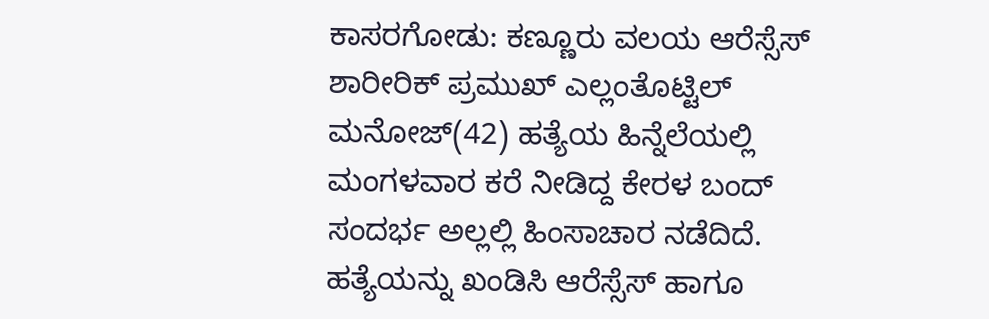ಕಾಸರಗೋಡು: ಕಣ್ಣೂರು ವಲಯ ಆರೆಸ್ಸೆಸ್ ಶಾರೀರಿಕ್ ಪ್ರಮುಖ್ ಎಲ್ಲಂತೊಟ್ಟಿಲ್ ಮನೋಜ್(42) ಹತ್ಯೆಯ ಹಿನ್ನೆಲೆಯಲ್ಲಿ ಮಂಗಳವಾರ ಕರೆ ನೀಡಿದ್ದ ಕೇರಳ ಬಂದ್ ಸಂದರ್ಭ ಅಲ್ಲಲ್ಲಿ ಹಿಂಸಾಚಾರ ನಡೆದಿದೆ. ಹತ್ಯೆಯನ್ನು ಖಂಡಿಸಿ ಆರೆಸ್ಸೆಸ್ ಹಾಗೂ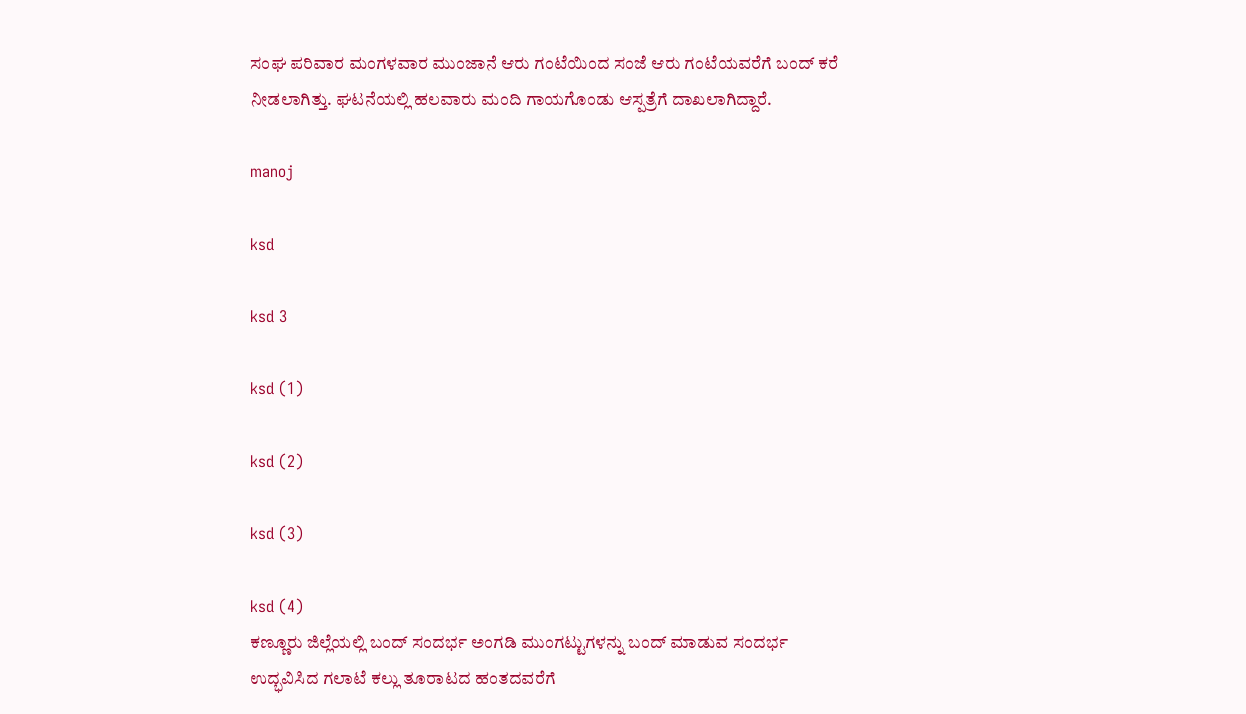ಸಂಘ ಪರಿವಾರ ಮಂಗಳವಾರ ಮುಂಜಾನೆ ಆರು ಗಂಟೆಯಿಂದ ಸಂಜೆ ಆರು ಗಂಟೆಯವರೆಗೆ ಬಂದ್ ಕರೆ ನೀಡಲಾಗಿತ್ತು. ಘಟನೆಯಲ್ಲಿ ಹಲವಾರು ಮಂದಿ ಗಾಯಗೊಂಡು ಆಸ್ಪತ್ರೆಗೆ ದಾಖಲಾಗಿದ್ದಾರೆ.

manoj

ksd

ksd 3

ksd (1)

ksd (2)

ksd (3)

ksd (4)
ಕಣ್ಣೂರು ಜಿಲ್ಲೆಯಲ್ಲಿ ಬಂದ್ ಸಂದರ್ಭ ಅಂಗಡಿ ಮುಂಗಟ್ಟುಗಳನ್ನು ಬಂದ್ ಮಾಡುವ ಸಂದರ್ಭ ಉದ್ಭವಿಸಿದ ಗಲಾಟೆ ಕಲ್ಲು ತೂರಾಟದ ಹಂತದವರೆಗೆ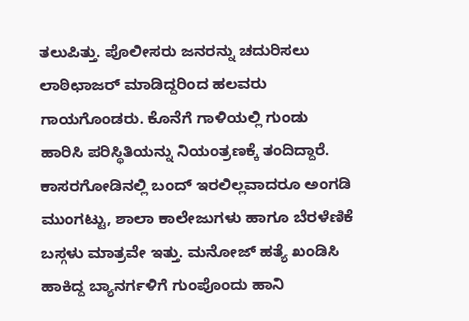ತಲುಪಿತ್ತು. ಪೊಲೀಸರು ಜನರನ್ನು ಚದುರಿಸಲು ಲಾಠಿಛಾಜರ್ ಮಾಡಿದ್ದರಿಂದ ಹಲವರು ಗಾಯಗೊಂಡರು. ಕೊನೆಗೆ ಗಾಳಿಯಲ್ಲಿ ಗುಂಡು ಹಾರಿಸಿ ಪರಿಸ್ಥಿತಿಯನ್ನು ನಿಯಂತ್ರಣಕ್ಕೆ ತಂದಿದ್ದಾರೆ.
ಕಾಸರಗೋಡಿನಲ್ಲಿ ಬಂದ್ ಇರಲಿಲ್ಲವಾದರೂ ಅಂಗಡಿ ಮುಂಗಟ್ಟು, ಶಾಲಾ ಕಾಲೇಜುಗಳು ಹಾಗೂ ಬೆರಳೆಣಿಕೆ ಬಸ್ಗಳು ಮಾತ್ರವೇ ಇತ್ತು. ಮನೋಜ್ ಹತ್ಯೆ ಖಂಡಿಸಿ ಹಾಕಿದ್ದ ಬ್ಯಾನರ್ಗಳಿಗೆ ಗುಂಪೊಂದು ಹಾನಿ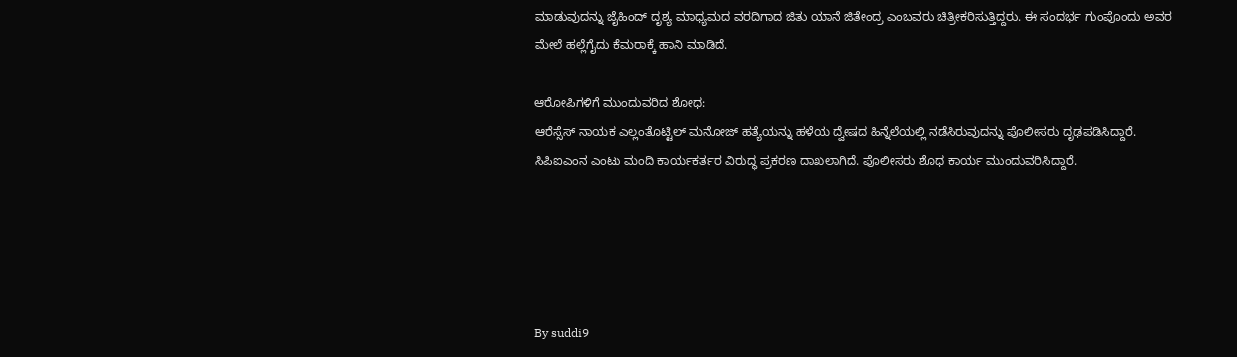ಮಾಡುವುದನ್ನು ಜೈಹಿಂದ್ ದೃಶ್ಯ ಮಾಧ್ಯಮದ ವರದಿಗಾದ ಜಿತು ಯಾನೆ ಜಿತೇಂದ್ರ ಎಂಬವರು ಚಿತ್ರೀಕರಿಸುತ್ತಿದ್ದರು. ಈ ಸಂದರ್ಭ ಗುಂಪೊಂದು ಅವರ ಮೇಲೆ ಹಲ್ಲೆಗೈದು ಕೆಮರಾಕ್ಕೆ ಹಾನಿ ಮಾಡಿದೆ.

ಆರೋಪಿಗಳಿಗೆ ಮುಂದುವರಿದ ಶೋಧ:
ಆರೆಸ್ಸೆಸ್ ನಾಯಕ ಎಲ್ಲಂತೊಟ್ಟಿಲ್ ಮನೋಜ್ ಹತ್ಯೆಯನ್ನು ಹಳೆಯ ದ್ವೇಷದ ಹಿನ್ನೆಲೆಯಲ್ಲಿ ನಡೆಸಿರುವುದನ್ನು ಪೊಲೀಸರು ದೃಢಪಡಿಸಿದ್ದಾರೆ. ಸಿಪಿಐಎಂನ ಎಂಟು ಮಂದಿ ಕಾರ್ಯಕರ್ತರ ವಿರುದ್ಧ ಪ್ರಕರಣ ದಾಖಲಾಗಿದೆ. ಪೊಲೀಸರು ಶೊಧ ಕಾರ್ಯ ಮುಂದುವರಿಸಿದ್ದಾರೆ.





By suddi9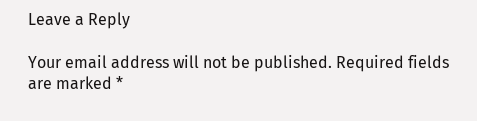Leave a Reply

Your email address will not be published. Required fields are marked *